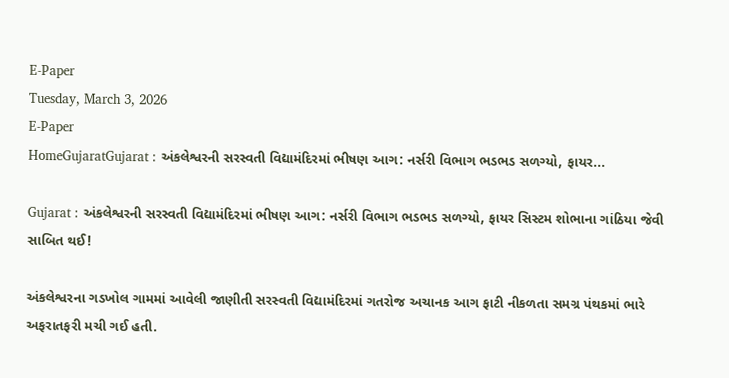E-Paper
Tuesday, March 3, 2026
E-Paper
HomeGujaratGujarat : અંકલેશ્વરની સરસ્વતી વિદ્યામંદિરમાં ભીષણ આગ: નર્સરી વિભાગ ભડભડ સળગ્યો, ફાયર...

Gujarat : અંકલેશ્વરની સરસ્વતી વિદ્યામંદિરમાં ભીષણ આગ: નર્સરી વિભાગ ભડભડ સળગ્યો, ફાયર સિસ્ટમ શોભાના ગાંઠિયા જેવી સાબિત થઈ!

અંકલેશ્વરના ગડખોલ ગામમાં આવેલી જાણીતી સરસ્વતી વિદ્યામંદિરમાં ગતરોજ અચાનક આગ ફાટી નીકળતા સમગ્ર પંથકમાં ભારે અફરાતફરી મચી ગઈ હતી.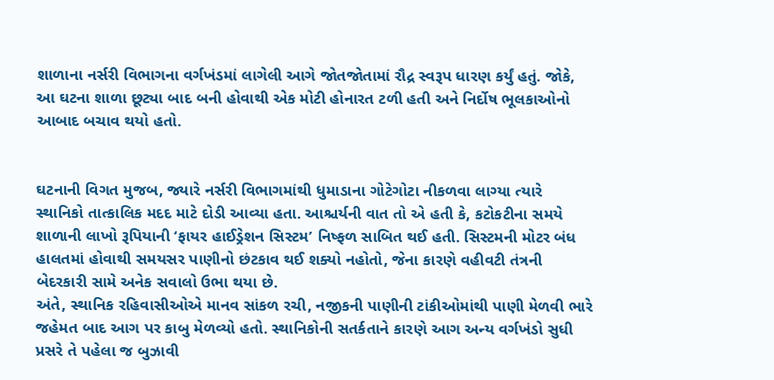શાળાના નર્સરી વિભાગના વર્ગખંડમાં લાગેલી આગે જોતજોતામાં રૌદ્ર સ્વરૂપ ધારણ કર્યું હતું. જોકે, આ ઘટના શાળા છૂટ્યા બાદ બની હોવાથી એક મોટી હોનારત ટળી હતી અને નિર્દોષ ભૂલકાઓનો આબાદ બચાવ થયો હતો.


ઘટનાની વિગત મુજબ, જ્યારે નર્સરી વિભાગમાંથી ધુમાડાના ગોટેગોટા નીકળવા લાગ્યા ત્યારે સ્થાનિકો તાત્કાલિક મદદ માટે દોડી આવ્યા હતા. આશ્ચર્યની વાત તો એ હતી કે, કટોકટીના સમયે શાળાની લાખો રૂપિયાની ‘ફાયર હાઈડ્રેશન સિસ્ટમ’ નિષ્ફળ સાબિત થઈ હતી. સિસ્ટમની મોટર બંધ હાલતમાં હોવાથી સમયસર પાણીનો છંટકાવ થઈ શક્યો નહોતો, જેના કારણે વહીવટી તંત્રની બેદરકારી સામે અનેક સવાલો ઉભા થયા છે.
અંતે, સ્થાનિક રહિવાસીઓએ માનવ સાંકળ રચી, નજીકની પાણીની ટાંકીઓમાંથી પાણી મેળવી ભારે જહેમત બાદ આગ પર કાબુ મેળવ્યો હતો. સ્થાનિકોની સતર્કતાને કારણે આગ અન્ય વર્ગખંડો સુધી પ્રસરે તે પહેલા જ બુઝાવી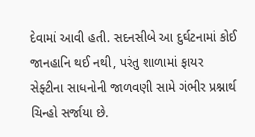દેવામાં આવી હતી. સદનસીબે આ દુર્ઘટનામાં કોઈ જાનહાનિ થઈ નથી, પરંતુ શાળામાં ફાયર સેફ્ટીના સાધનોની જાળવણી સામે ગંભીર પ્રશ્નાર્થ ચિન્હો સર્જાયા છે.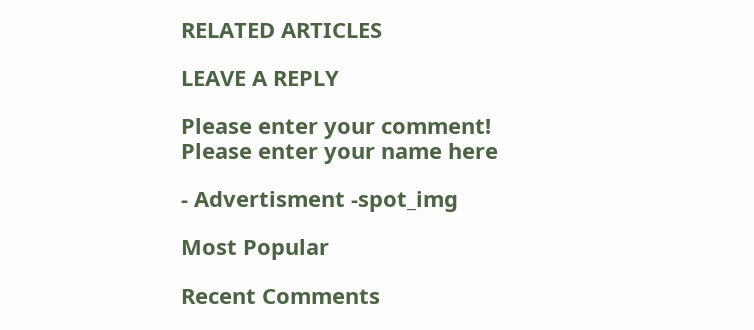RELATED ARTICLES

LEAVE A REPLY

Please enter your comment!
Please enter your name here

- Advertisment -spot_img

Most Popular

Recent Comments